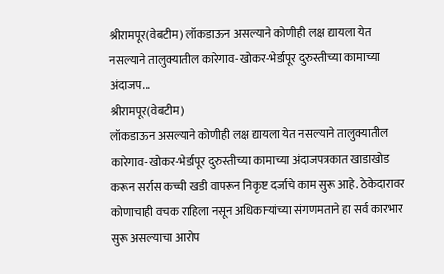श्रीरामपूर(वेबटीम) लॉकडाऊन असल्याने कोणीही लक्ष द्यायला येत नसल्याने तालुक्यातील कारेगाव-खोकर-भेर्डापूर दुरुस्तीच्या कामाच्या अंदाजप...
श्रीरामपूर(वेबटीम)
लॉकडाऊन असल्याने कोणीही लक्ष द्यायला येत नसल्याने तालुक्यातील कारेगाव-खोकर-भेर्डापूर दुरुस्तीच्या कामाच्या अंदाजपत्रकात खाडाखोड करून सर्रास कच्ची खडी वापरून निकृष्ट दर्जाचे काम सुरू आहे. ठेकेदारावर कोणाचाही वचक राहिला नसून अधिकाऱ्यांच्या संगणमताने हा सर्व कारभार सुरू असल्याचा आरोप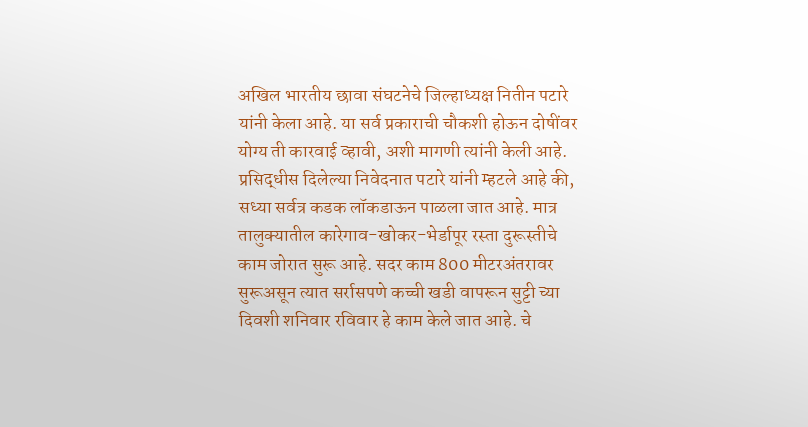अखिल भारतीय छावा संघटनेचे जिल्हाध्यक्ष नितीन पटारे यांनी केला आहे. या सर्व प्रकाराची चौकशी होऊन दोषींवर योग्य ती कारवाई व्हावी, अशी मागणी त्यांनी केली आहे.
प्रसिद्धीस दिलेल्या निवेदनात पटारे यांनी म्हटले आहे की, सध्या सर्वत्र कडक लॉकडाऊन पाळला जात आहे. मात्र तालुक्यातील कारेगाव-खोकर-भेर्डापूर रस्ता दुरूस्तीचे काम जोरात सुरू आहे. सदर काम 800 मीटरअंतरावर सुरूअसून त्यात सर्रासपणे कच्ची खडी वापरून सुट्टी च्या दिवशी शनिवार रविवार हे काम केले जात आहे. चे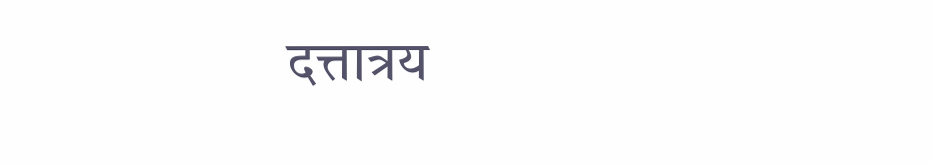दत्तात्रय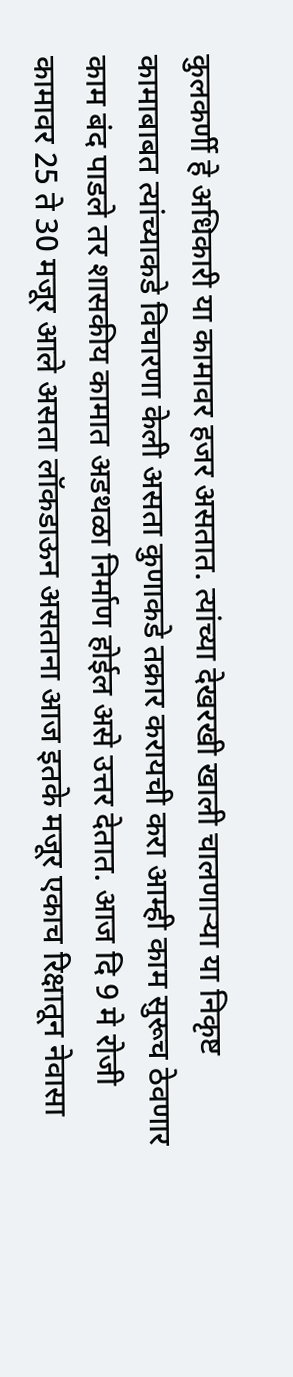कुलकर्णी हे अधिकारी या कामावर हजर असतात. त्यांच्या देखरखी खाली चालणाऱ्या या निकृष्ट कामाबाबत त्यांच्याकडे विचारणा केली असता कुणाकडे तक्रार करायची करा आम्ही काम सुरूच ठेवणार काम बंद पाडले तर शासकीय कामात अडथळा निर्माण होईल असे उत्तर देतात. आज दि 9 मे रोजी कामावर 25 ते 30 मजूर आले असता लॉकडाऊन असताना आज इतके मजूर एकाच रिक्षातून नेवासा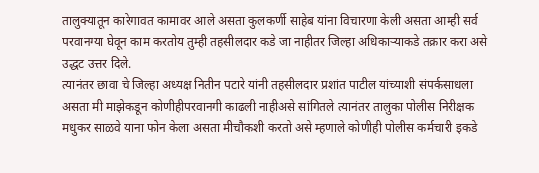तालुक्यातून कारेगावत कामावर आले असता कुलकर्णी साहेब यांना विचारणा केली असता आम्ही सर्व परवानग्या घेवून काम करतोय तुम्ही तहसीलदार कडे जा नाहीतर जिल्हा अधिकाऱ्याकडे तक्रार करा असे उद्धट उत्तर दिले.
त्यानंतर छावा चे जिल्हा अध्यक्ष नितीन पटारे यांनी तहसीलदार प्रशांत पाटील यांच्याशी संपर्कसाधला असता मी माझेकडून कोणीहीपरवानगी काढली नाहीअसे सांगितले त्यानंतर तालुका पोलीस निरीक्षक मधुकर साळवे याना फोन केला असता मीचौकशी करतो असे म्हणाले कोणीही पोलीस कर्मचारी इकडे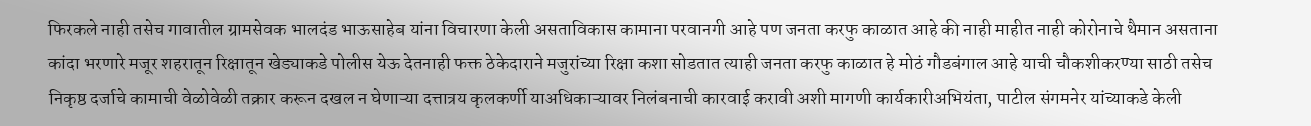फिरकले नाही तसेच गावातील ग्रामसेवक भालदंड भाऊसाहेब यांना विचारणा केली असताविकास कामाना परवानगी आहे पण जनता करफु काळात आहे की नाही माहीत नाही कोरोनाचे थैमान असताना कांदा भरणारे मजूर शहरातून रिक्षातून खेड्याकडे पोलीस येऊ देतनाही फक्त ठेकेदाराने मजुरांच्या रिक्षा कशा सोडतात त्याही जनता करफु काळात हे मोठं गौडबंगाल आहे याची चौकशीकरण्या साठी तसेच निकृष्ठ दर्जाचे कामाची वेळोवेळी तक्रार करून दखल न घेणाऱ्या दत्तात्रय कृलकर्णी याअधिकाऱ्यावर निलंबनाची कारवाई करावी अशी मागणी कार्यकारीअभियंता, पाटील संगमनेर यांच्याकडे केली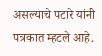असल्याचे पटारे यांनी पत्रकात म्हटले आहे.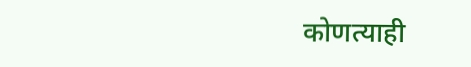कोणत्याही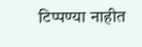टिप्पण्या नाहीत